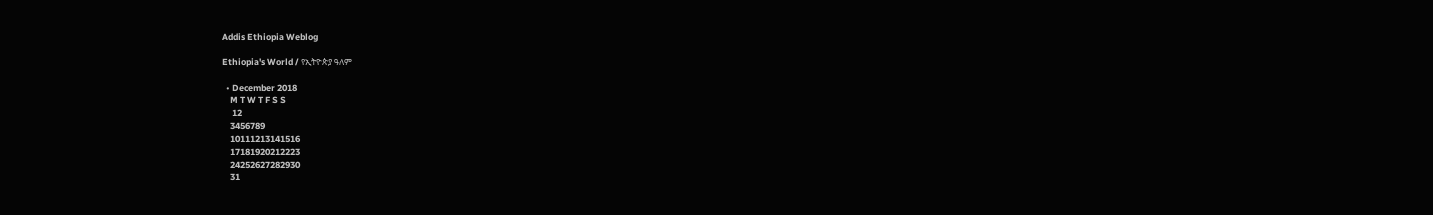Addis Ethiopia Weblog

Ethiopia's World / የኢትዮጵያ ዓለም

  • December 2018
    M T W T F S S
     12
    3456789
    10111213141516
    17181920212223
    24252627282930
    31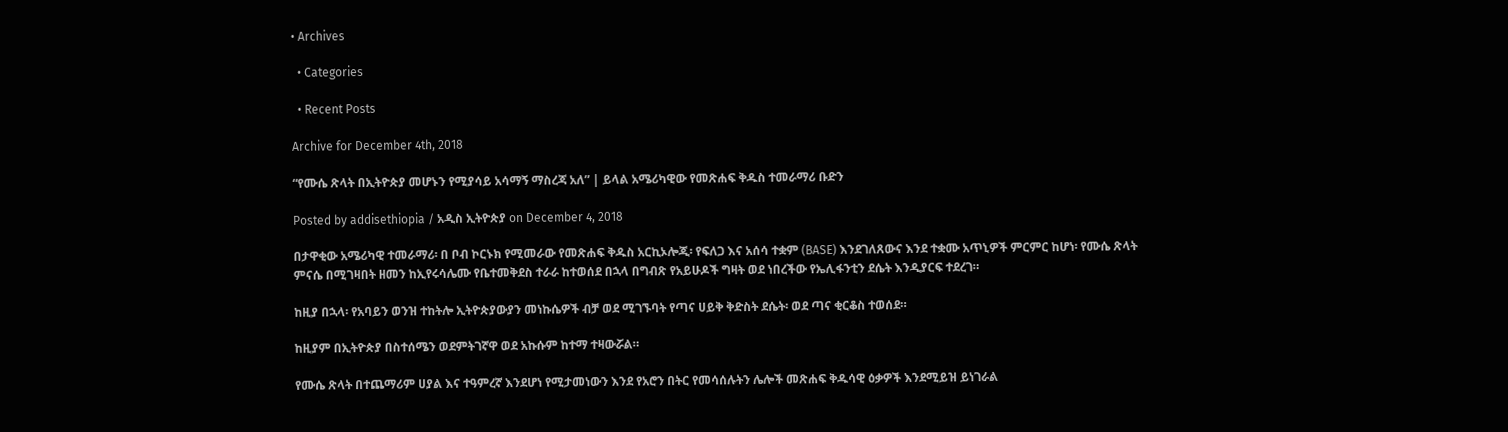• Archives

  • Categories

  • Recent Posts

Archive for December 4th, 2018

“የሙሴ ጽላት በኢትዮጵያ መሆኑን የሚያሳይ አሳማኝ ማስረጃ አለ” | ይላል አሜሪካዊው የመጽሐፍ ቅዱስ ተመራማሪ ቡድን

Posted by addisethiopia / አዲስ ኢትዮጵያ on December 4, 2018

በታዋቂው አሜሪካዊ ተመራማሪ፡ በ ቦብ ኮርኑክ የሚመራው የመጽሐፍ ቅዱስ አርኪኦሎጂ፡ የፍለጋ እና አሰሳ ተቋም (BASE) እንደገለጸውና እንደ ተቋሙ አጥኒዎች ምርምር ከሆነ፡ የሙሴ ጽላት ምናሴ በሚገዛበት ዘመን ከኢየሩሳሌሙ የቤተመቅደስ ተራራ ከተወሰደ በኋላ በግብጽ የአይሁዶች ግዛት ወደ ነበረችው የኤሊፋንቲን ደሴት እንዲያርፍ ተደረገ።

ከዚያ በኋላ፡ የአባይን ወንዝ ተከትሎ ኢትዮጵያውያን መነኩሴዎች ብቻ ወደ ሚገኙባት የጣና ሀይቅ ቅድስት ደሴት፡ ወደ ጣና ቂርቆስ ተወሰደ።

ከዚያም በኢትዮጵያ በስተሰሜን ወደምትገኛዋ ወደ አኩሱም ከተማ ተዛውሯል።

የሙሴ ጽላት በተጨማሪም ሀያል እና ተዓምረኛ እንደሆነ የሚታመነውን እንደ የአሮን በትር የመሳሰሉትን ሌሎች መጽሐፍ ቅዱሳዊ ዕቃዎች እንደሚይዝ ይነገራል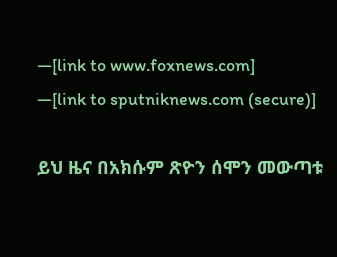—[link to www.foxnews.com]
—[link to sputniknews.com (secure)]

ይህ ዜና በአክሱም ጽዮን ሰሞን መውጣቱ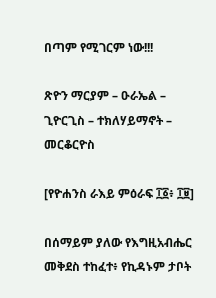በጣም የሚገርም ነው!!!

ጽዮን ማርያም – ዑራኤል – ጊዮርጊስ – ተክለሃይማኖት – መርቆርዮስ

[የዮሐንስ ራእይ ምዕራፍ ፲፩፥ ፲፱]

በሰማይም ያለው የእግዚአብሔር መቅደስ ተከፈተ፥ የኪዳኑም ታቦት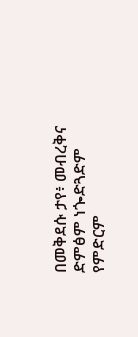በመቅደሱ ታየ፥ መብረቅና ድምፅም ነጐድጓድም የምድርም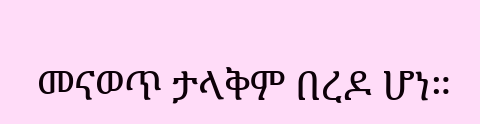መናወጥ ታላቅም በረዶ ሆነ።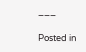___

Posted in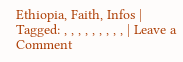Ethiopia, Faith, Infos | Tagged: , , , , , , , , , | Leave a Comment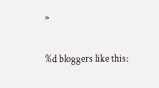»


%d bloggers like this: